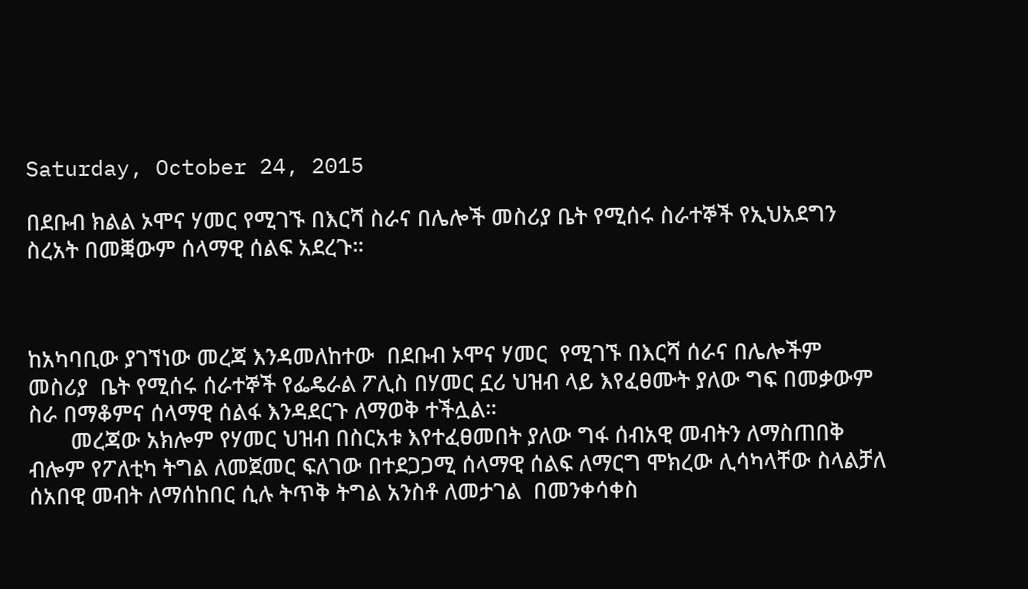Saturday, October 24, 2015

በደቡብ ክልል ኦሞና ሃመር የሚገኙ በእርሻ ስራና በሌሎች መስሪያ ቤት የሚሰሩ ስራተኞች የኢህአደግን ስረአት በመቛውም ሰላማዊ ሰልፍ አደረጉ።



ከአካባቢው ያገኘነው መረጃ እንዳመለከተው  በደቡብ ኦሞና ሃመር  የሚገኙ በእርሻ ሰራና በሌሎችም መስሪያ  ቤት የሚሰሩ ሰራተኞች የፌዴራል ፖሊስ በሃመር ኗሪ ህዝብ ላይ እየፈፀሙት ያለው ግፍ በመቃውም ስራ በማቆምና ሰላማዊ ሰልፋ እንዳደርጉ ለማወቅ ተችሏል።
       መረጃው አክሎም የሃመር ህዝብ በስርአቱ እየተፈፀመበት ያለው ግፋ ሰብአዊ መብትን ለማስጠበቅ ብሎም የፖለቲካ ትግል ለመጀመር ፍለገው በተደጋጋሚ ሰላማዊ ሰልፍ ለማርግ ሞክረው ሊሳካላቸው ስላልቻለ  ሰአበዊ መብት ለማሰከበር ሲሉ ትጥቅ ትግል አንስቶ ለመታገል  በመንቀሳቀስ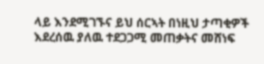ላይ እንደሚገኙና ይህ ሰርኣት በነዚህ ታጣቂዎች እደረሰዉ ያለዉ ተደጋጋሚ መጠቃትና መሸነፍ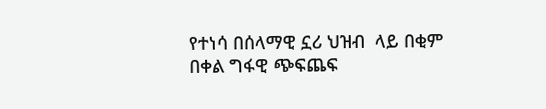የተነሳ በሰላማዊ ኗሪ ህዝብ  ላይ በቂም በቀል ግፋዊ ጭፍጨፍ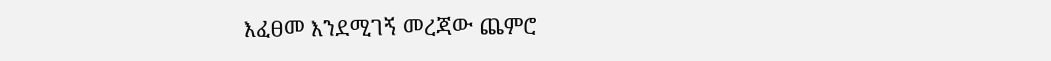እፈፀመ እንደሚገኝ መረጃው ጨምሮ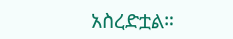አስረድቷል።